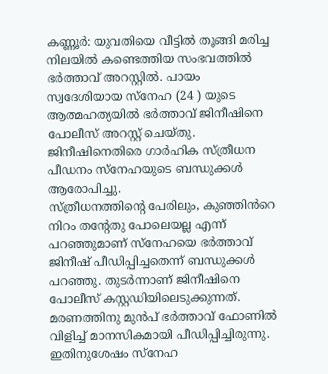കണ്ണൂർ: യുവതിയെ വീട്ടിൽ തൂങ്ങി മരിച്ച നിലയിൽ കണ്ടെത്തിയ സംഭവത്തിൽ ഭർത്താവ് അറസ്റ്റിൽ. പായം സ്വദേശിയായ സ്നേഹ (24 ) യുടെ ആത്മഹത്യയിൽ ഭർത്താവ് ജിനീഷിനെ പോലീസ് അറസ്റ്റ് ചെയ്തു. ജിനീഷിനെതിരെ ഗാർഹിക സ്ത്രീധന പീഡനം സ്നേഹയുടെ ബന്ധുക്കൾ ആരോപിച്ചു.
സ്ത്രീധനത്തിന്റെ പേരിലും, കുഞ്ഞിൻറെ നിറം തന്റേതു പോലെയല്ല എന്ന് പറഞ്ഞുമാണ് സ്നേഹയെ ഭർത്താവ് ജിനീഷ് പീഡിപ്പിച്ചതെന്ന് ബന്ധുക്കൾ പറഞ്ഞു. തുടർന്നാണ് ജിനീഷിനെ പോലീസ് കസ്റ്റഡിയിലെടുക്കുന്നത്. മരണത്തിനു മുൻപ് ഭർത്താവ് ഫോണിൽ വിളിച്ച് മാനസികമായി പീഡിപ്പിച്ചിരുന്നു. ഇതിനുശേഷം സ്നേഹ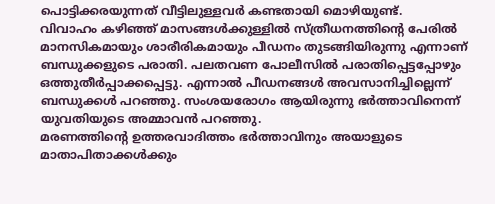പൊട്ടിക്കരയുന്നത് വീട്ടിലുള്ളവർ കണ്ടതായി മൊഴിയുണ്ട്.
വിവാഹം കഴിഞ്ഞ് മാസങ്ങൾക്കുള്ളിൽ സ്ത്രീധനത്തിന്റെ പേരിൽ മാനസികമായും ശാരീരികമായും പീഡനം തുടങ്ങിയിരുന്നു എന്നാണ് ബന്ധുക്കളുടെ പരാതി. പലതവണ പോലീസിൽ പരാതിപ്പെട്ടപ്പോഴും ഒത്തുതീർപ്പാക്കപ്പെട്ടു. എന്നാൽ പീഡനങ്ങൾ അവസാനിച്ചില്ലെന്ന് ബന്ധുക്കൾ പറഞ്ഞു. സംശയരോഗം ആയിരുന്നു ഭർത്താവിനെന്ന് യുവതിയുടെ അമ്മാവൻ പറഞ്ഞു.
മരണത്തിന്റെ ഉത്തരവാദിത്തം ഭർത്താവിനും അയാളുടെ മാതാപിതാക്കൾക്കും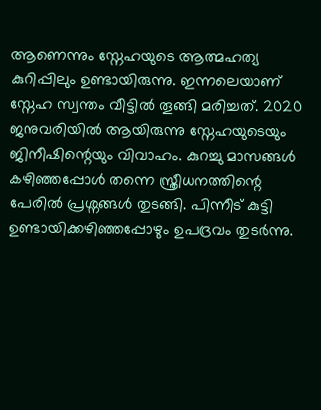ആണെന്നും സ്നേഹയുടെ ആത്മഹത്യ കുറിപ്പിലും ഉണ്ടായിരുന്നു. ഇന്നലെയാണ് സ്നേഹ സ്വന്തം വീട്ടിൽ തൂങ്ങി മരിച്ചത്. 2020 ജനുവരിയിൽ ആയിരുന്നു സ്നേഹയുടെയും ജിനീഷിന്റെയും വിവാഹം. കുറച്ചു മാസങ്ങൾ കഴിഞ്ഞപ്പോൾ തന്നെ സ്ത്രീധനത്തിന്റെ പേരിൽ പ്രശ്നങ്ങൾ തുടങ്ങി. പിന്നീട് കുട്ടി ഉണ്ടായിക്കഴിഞ്ഞപ്പോഴും ഉപദ്രവം തുടർന്നു.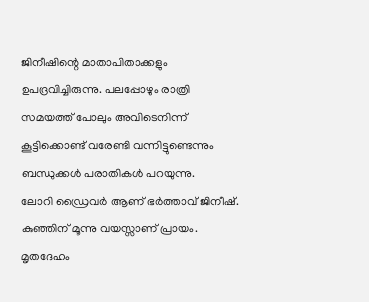ജിനീഷിന്റെ മാതാപിതാക്കളും ഉപദ്രവിച്ചിരുന്നു. പലപ്പോഴും രാത്രി സമയത്ത് പോലും അവിടെനിന്ന് കൂട്ടിക്കൊണ്ട് വരേണ്ടി വന്നിട്ടുണ്ടെന്നും ബന്ധുക്കൾ പരാതികൾ പറയുന്നു.
ലോറി ഡ്രൈവർ ആണ് ഭർത്താവ് ജിനീഷ്. കുഞ്ഞിന് മൂന്നു വയസ്സാണ് പ്രായം. മൃതദേഹം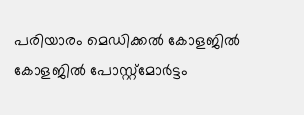പരിയാരം മെഡിക്കൽ കോളജിൽ കോളജിൽ പോസ്റ്റ്മോർട്ടം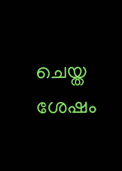ചെയ്ത ശേഷം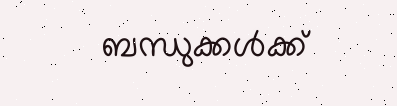ബന്ധുക്കൾക്ക്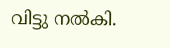വിട്ടു നൽകി.